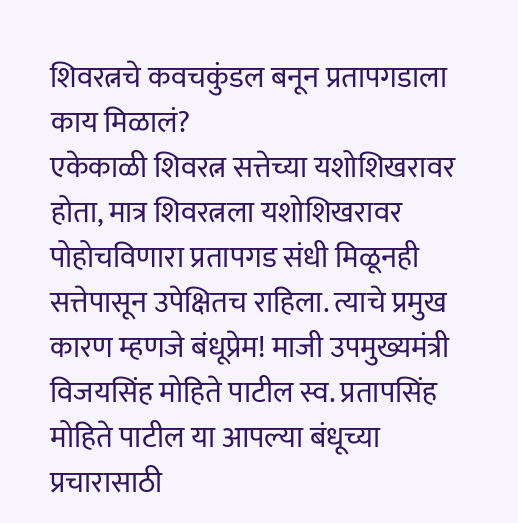शिवरत्नचे कवचकुंडल बनून प्रतापगडाला काय मिळालं?
एकेकाळी शिवरत्न सत्तेच्या यशोशिखरावर होता, मात्र शिवरत्नला यशोशिखरावर पोहोचविणारा प्रतापगड संधी मिळूनही सत्तेपासून उपेक्षितच राहिला. त्याचे प्रमुख कारण म्हणजे बंधूप्रेम! माजी उपमुख्यमंत्री विजयसिंह मोहिते पाटील स्व. प्रतापसिंह मोहिते पाटील या आपल्या बंधूच्या प्रचारासाठी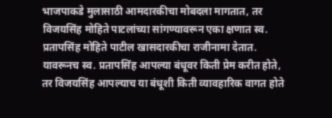भाजपाकडे मुलासाठी आमदारकीचा मोबदला मागतात, तर विजयसिंह मोहिते पाटलांच्या सांगण्यावरून एका क्षणात स्व. प्रतापसिंह मोहिते पाटील खासदारकीचा राजीनामा देतात. यावरूनच स्व. प्रतापसिंह आपल्या बंधूवर किती प्रेम करीत होते, तर विजयसिंह आपल्याच या बंधूशी किती व्यावहारिक वागत होते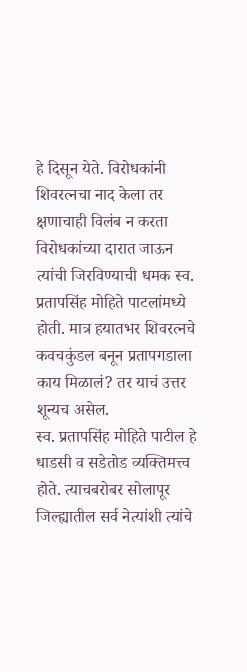हे दिसून येते. विरोधकांनी शिवरत्नचा नाद केला तर क्षणाचाही विलंब न करता विरोधकांच्या दारात जाऊन त्यांची जिरविण्याची धमक स्व. प्रतापसिंह मोहिते पाटलांमध्ये होती. मात्र हयातभर शिवरत्नचे कवचकुंडल बनून प्रतापगडाला काय मिळालं? तर याचं उत्तर शून्यच असेल.
स्व. प्रतापसिंह मोहिते पाटील हे धाडसी व सडेतोड व्यक्तिमत्त्व होते. त्याचबरोबर सोलापूर जिल्ह्यातील सर्व नेत्यांशी त्यांचे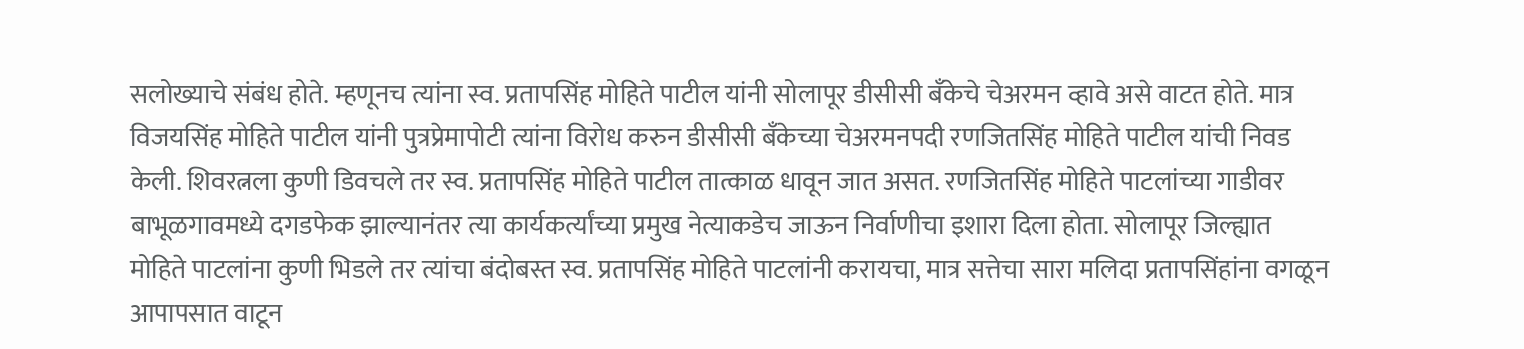सलोख्याचे संबंध होते. म्हणूनच त्यांना स्व. प्रतापसिंह मोहिते पाटील यांनी सोलापूर डीसीसी बॅंकेचे चेअरमन व्हावे असे वाटत होते. मात्र विजयसिंह मोहिते पाटील यांनी पुत्रप्रेमापोटी त्यांना विरोध करुन डीसीसी बॅंकेच्या चेअरमनपदी रणजितसिंह मोहिते पाटील यांची निवड केली. शिवरत्नला कुणी डिवचले तर स्व. प्रतापसिंह मोहिते पाटील तात्काळ धावून जात असत. रणजितसिंह मोहिते पाटलांच्या गाडीवर बाभूळगावमध्ये दगडफेक झाल्यानंतर त्या कार्यकर्त्यांच्या प्रमुख नेत्याकडेच जाऊन निर्वाणीचा इशारा दिला होता. सोलापूर जिल्ह्यात मोहिते पाटलांना कुणी भिडले तर त्यांचा बंदोबस्त स्व. प्रतापसिंह मोहिते पाटलांनी करायचा, मात्र सत्तेचा सारा मलिदा प्रतापसिंहांना वगळून आपापसात वाटून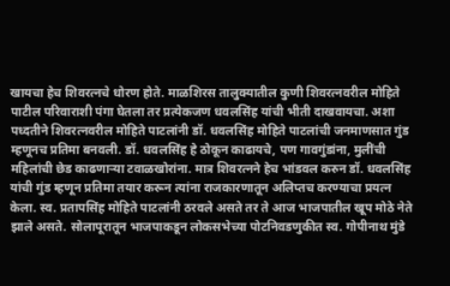खायचा हेच शिवरत्नचे धोरण होते. माळशिरस तालुक्यातील कुणी शिवरत्नवरील मोहिते पाटील परिवाराशी पंगा घेतला तर प्रत्येकजण धवलसिंह यांची भीती दाखवायचा. अशा पध्दतीने शिवरत्नवरील मोहिते पाटलांनी डॉ. धवलसिंह मोहिते पाटलांची जनमाणसात गुंड म्हणूनच प्रतिमा बनवली. डॉ. धवलसिंह हे ठोकून काढायचे, पण गावगुंडांना, मुलींची महिलांची छेड काढणाऱ्या टवाळखोरांना. मात्र शिवरत्नने हेच भांडवल करुन डॉ. धवलसिंह यांची गुंड म्हणून प्रतिमा तयार करून त्यांना राजकारणातून अलिप्तच करण्याचा प्रयत्न केला. स्व. प्रतापसिंह मोहिते पाटलांनी ठरवले असते तर ते आज भाजपातील खूप मोठे नेते झाले असते. सोलापूरातून भाजपाकडून लोकसभेच्या पोटनिवडणुकीत स्व. गोपीनाथ मुंडे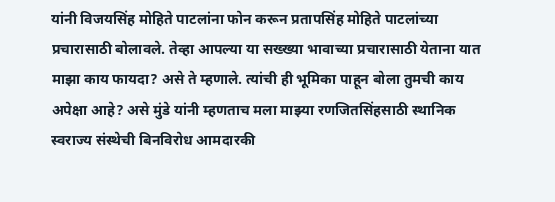यांनी विजयसिंह मोहिते पाटलांना फोन करून प्रतापसिंह मोहिते पाटलांच्या प्रचारासाठी बोलावले. तेव्हा आपल्या या सख्ख्या भावाच्या प्रचारासाठी येताना यात माझा काय फायदा? असे ते म्हणाले. त्यांची ही भूमिका पाहून बोला तुमची काय अपेक्षा आहे? असे मुंडे यांनी म्हणताच मला माझ्या रणजितसिंहसाठी स्थानिक स्वराज्य संस्थेची बिनविरोध आमदारकी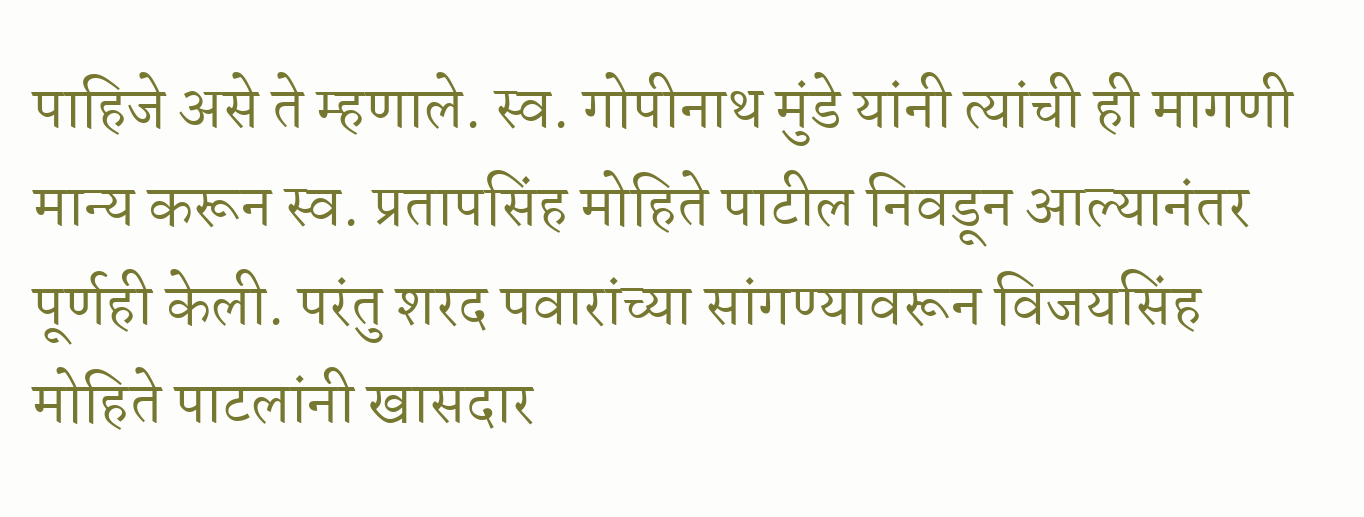पाहिजे असे ते म्हणाले. स्व. गोपीनाथ मुंडे यांनी त्यांची ही मागणी मान्य करून स्व. प्रतापसिंह मोहिते पाटील निवडून आल्यानंतर पूर्णही केली. परंतु शरद पवारांच्या सांगण्यावरून विजयसिंह मोहिते पाटलांनी खासदार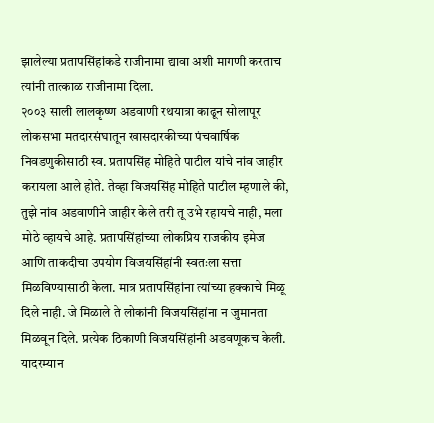झालेल्या प्रतापसिंहांकडे राजीनामा द्यावा अशी मागणी करताच त्यांनी तात्काळ राजीनामा दिला.
२००३ साली लालकृष्ण अडवाणी रथयात्रा काढून सोलापूर लोकसभा मतदारसंघातून खासदारकीच्या पंचवार्षिक निवडणुकीसाठी स्व. प्रतापसिंह मोहिते पाटील यांचे नांव जाहीर करायला आले होते. तेव्हा विजयसिंह मोहिते पाटील म्हणाले की, तुझे नांव अडवाणीने जाहीर केले तरी तू उभे रहायचे नाही, मला मोठे व्हायचे आहे. प्रतापसिंहांच्या लोकप्रिय राजकीय इमेज आणि ताकदीचा उपयोग विजयसिंहांनी स्वतःला सत्ता मिळविण्यासाठी केला. मात्र प्रतापसिंहांना त्यांच्या हक्काचे मिळू दिले नाही. जे मिळाले ते लोकांनी विजयसिंहांना न जुमानता मिळवून दिले. प्रत्येक ठिकाणी विजयसिंहांनी अडवणूकच केली. यादरम्यान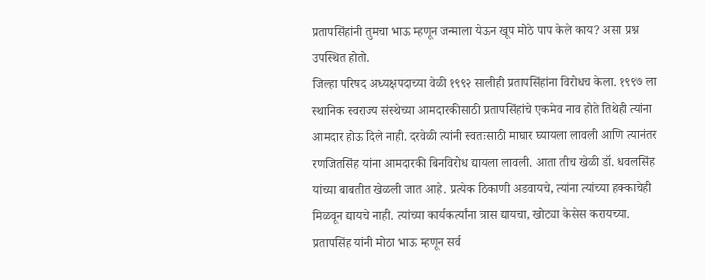प्रतापसिंहांनी तुमचा भाऊ म्हणून जन्माला येऊन खूप मोठे पाप केले काय? असा प्रश्न उपस्थित होतो.
जिल्हा परिषद अध्यक्षपदाच्या वेळी १९९२ सालीही प्रतापसिंहांना विरोधच केला. १९९७ ला स्थानिक स्वराज्य संस्थेच्या आमदारकीसाठी प्रतापसिंहांचे एकमेव नाव होते तिथेही त्यांना आमदार होऊ दिले नाही. दरवेळी त्यांनी स्वतःसाठी माघार घ्यायला लावली आणि त्यानंतर रणजितसिंह यांना आमदारकी बिनविरोध द्यायला लावली. आता तीच खेळी डॉ. धवलसिंह यांच्या बाबतीत खेळली जात आहे. प्रत्येक ठिकाणी अडवायचे, त्यांना त्यांच्या हक्काचेही मिळवून द्यायचे नाही. त्यांच्या कार्यकर्त्यांना त्रास द्यायचा, खोट्या केसेस करायच्या. प्रतापसिंह यांनी मोठा भाऊ म्हणून सर्व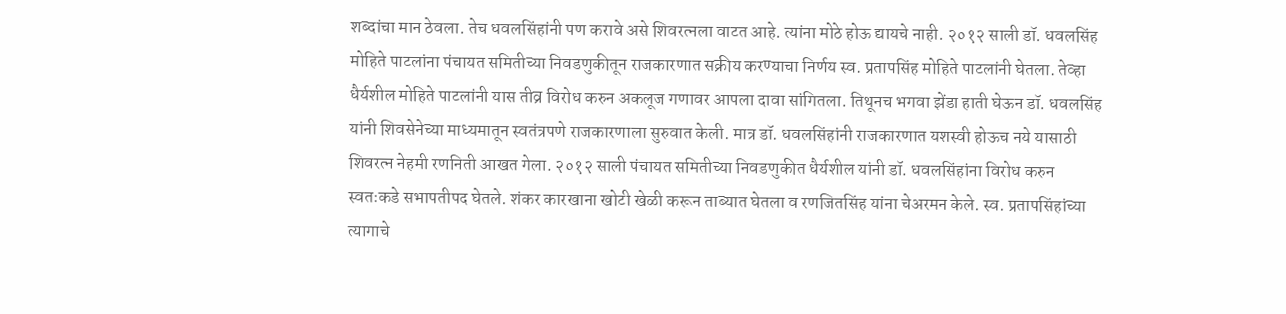शब्दांचा मान ठेवला. तेच धवलसिंहांनी पण करावे असे शिवरत्नला वाटत आहे. त्यांना मोठे होऊ द्यायचे नाही. २०१२ साली डॉ. धवलसिंह मोहिते पाटलांना पंचायत समितीच्या निवडणुकीतून राजकारणात सक्रीय करण्याचा निर्णय स्व. प्रतापसिंह मोहिते पाटलांनी घेतला. तेव्हा धैर्यशील मोहिते पाटलांनी यास तीव्र विरोध करुन अकलूज गणावर आपला दावा सांगितला. तिथूनच भगवा झेंडा हाती घेऊन डॉ. धवलसिंह यांनी शिवसेनेच्या माध्यमातून स्वतंत्रपणे राजकारणाला सुरुवात केली. मात्र डॉ. धवलसिंहांनी राजकारणात यशस्वी होऊच नये यासाठी शिवरत्न नेहमी रणनिती आखत गेला. २०१२ साली पंचायत समितीच्या निवडणुकीत धैर्यशील यांनी डॉ. धवलसिंहांना विरोध करुन स्वतःकडे सभापतीपद घेतले. शंकर कारखाना खोटी खेळी करून ताब्यात घेतला व रणजितसिंह यांना चेअरमन केले. स्व. प्रतापसिंहांच्या त्यागाचे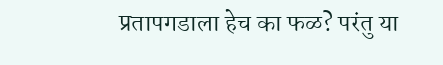प्रतापगडाला हेच का फळ? परंतु या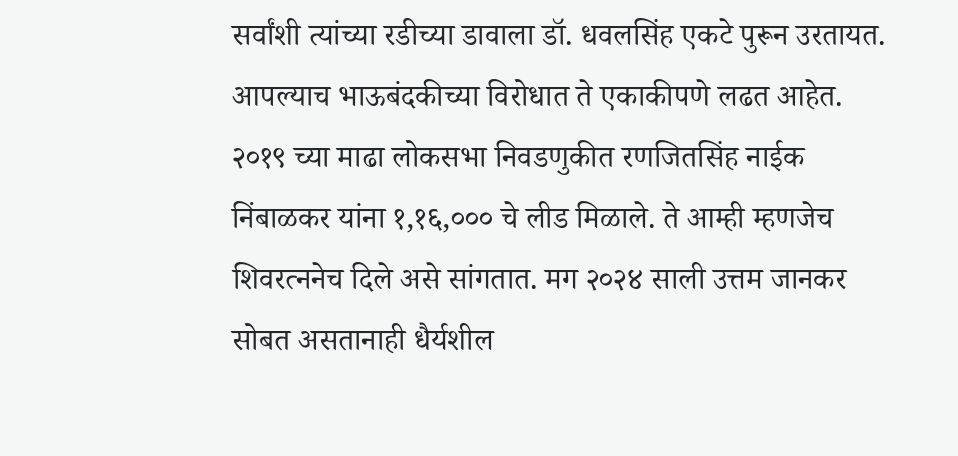सर्वांशी त्यांच्या रडीच्या डावाला डॉ. धवलसिंह एकटे पुरून उरतायत. आपल्याच भाऊबंदकीच्या विरोधात ते एकाकीपणे लढत आहेत. २०१९ च्या माढा लोकसभा निवडणुकीत रणजितसिंह नाईक निंबाळकर यांना १,१६,००० चे लीड मिळाले. ते आम्ही म्हणजेच शिवरत्ननेच दिले असे सांगतात. मग २०२४ साली उत्तम जानकर सोबत असतानाही धैर्यशील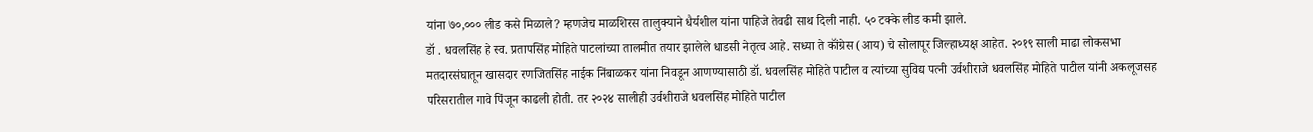यांना ७०,००० लीड कसे मिळाले? म्हणजेच माळशिरस तालुक्याने धैर्यशील यांना पाहिजे तेवढी साथ दिली नाही. ५० टक्के लीड कमी झाले.
डॉ . धवलसिंह हे स्व. प्रतापसिंह मोहिते पाटलांच्या तालमीत तयार झालेले धाडसी नेतृत्व आहे. सध्या ते कॉंग्रेस (आय) चे सोलापूर जिल्हाध्यक्ष आहेत. २०१९ साली माढा लोकसभा मतदारसंघातून खासदार रणजितसिंह नाईक निंबाळकर यांना निवडून आणण्यासाठी डॉ. धवलसिंह मोहिते पाटील व त्यांच्या सुविद्य पत्नी उर्वशीराजे धवलसिंह मोहिते पाटील यांनी अकलूजसह परिसरातील गावे पिंजून काढली होती. तर २०२४ सालीही उर्वशीराजे धवलसिंह मोहिते पाटील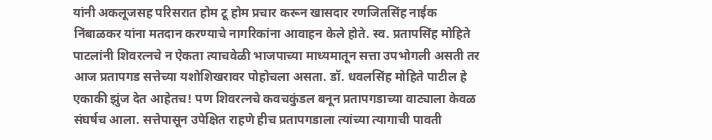यांनी अकलूजसह परिसरात होम टू होम प्रचार करून खासदार रणजितसिंह नाईक निंबाळकर यांना मतदान करण्याचे नागरिकांना आवाहन केले होते. स्व. प्रतापसिंह मोहिते पाटलांनी शिवरत्नचे न ऐकता त्याचवेळी भाजपाच्या माध्यमातून सत्ता उपभोगली असती तर आज प्रतापगड सत्तेच्या यशोशिखरावर पोहोचला असता. डॉ. धवलसिंह मोहिते पाटील हे एकाकी झुंज देत आहेतच! पण शिवरत्नचे कवचकुंडल बनून प्रतापगडाच्या वाट्याला केवळ संघर्षच आला. सत्तेपासून उपेक्षित राहणे हीच प्रतापगडाला त्यांच्या त्यागाची पावती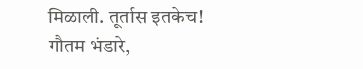मिळाली. तूर्तास इतकेच!
गौतम भंडारे,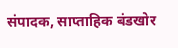संपादक, साप्ताहिक बंडखोर